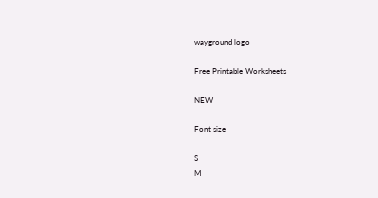wayground logo

Free Printable Worksheets

NEW

Font size

S
M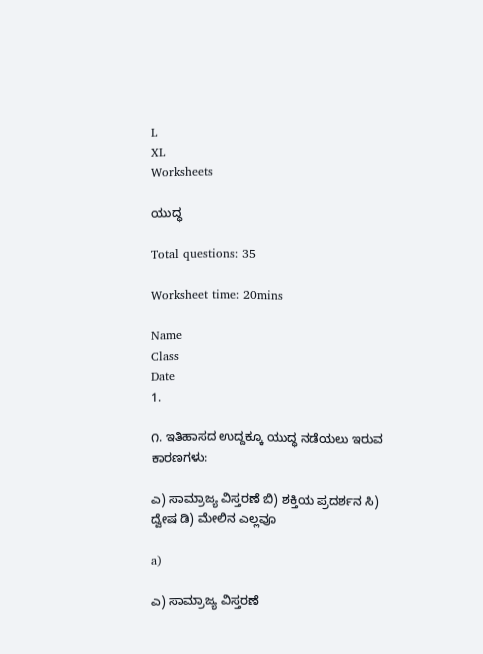L
XL
Worksheets

ಯುದ್ಧ

Total questions: 35

Worksheet time: 20mins

Name
Class
Date
1.

೧. ಇತಿಹಾಸದ ಉದ್ದಕ್ಕೂ ಯುದ್ಧ ನಡೆಯಲು ಇರುವ ಕಾರಣಗಳು:

ಎ) ಸಾಮ್ರಾಜ್ಯ ವಿಸ್ತರಣೆ ಬಿ) ಶಕ್ತಿಯ ಪ್ರದರ್ಶನ ಸಿ) ದ್ವೇಷ ಡಿ) ಮೇಲಿನ ಎಲ್ಲವೂ

a)

ಎ) ಸಾಮ್ರಾಜ್ಯ ವಿಸ್ತರಣೆ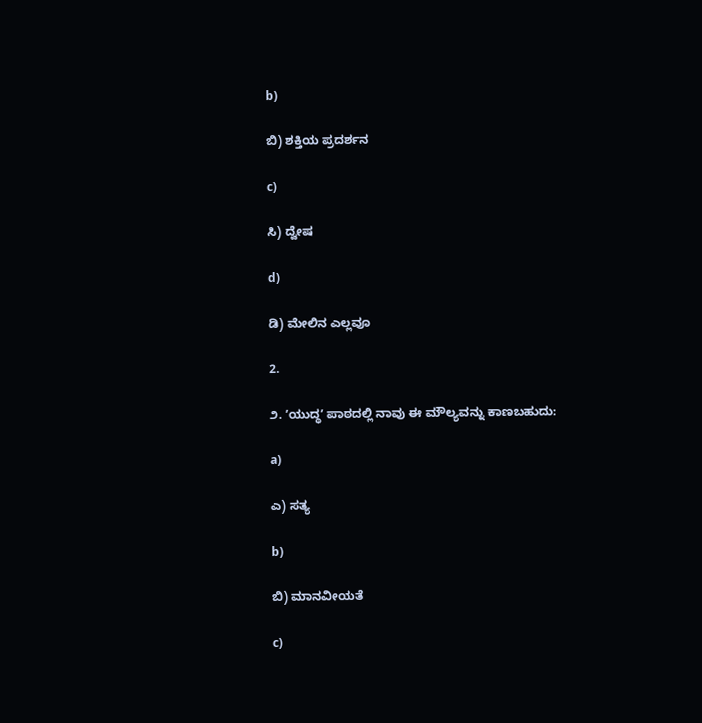b)

ಬಿ) ಶಕ್ತಿಯ ಪ್ರದರ್ಶನ

c)

ಸಿ) ದ್ವೇಷ

d)

ಡಿ) ಮೇಲಿನ ಎಲ್ಲವೂ

2.

೨. ʼಯುದ್ಧʼ ಪಾಠದಲ್ಲಿ ನಾವು ಈ ಮೌಲ್ಯವನ್ನು ಕಾಣಬಹುದು:

a)

ಎ) ಸತ್ಯ

b)

ಬಿ) ಮಾನವೀಯತೆ

c)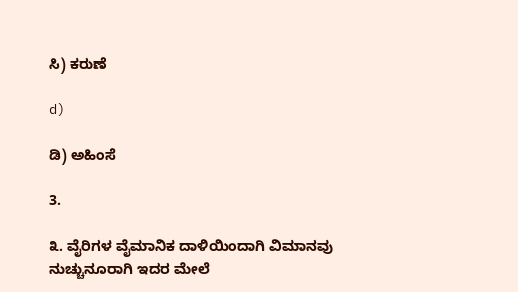ಸಿ) ಕರುಣೆ

d)

ಡಿ) ಅಹಿಂಸೆ

3.

೩. ವೈರಿಗಳ ವೈಮಾನಿಕ ದಾಳಿಯಿಂದಾಗಿ ವಿಮಾನವು ನುಚ್ಚುನೂರಾಗಿ ಇದರ ಮೇಲೆ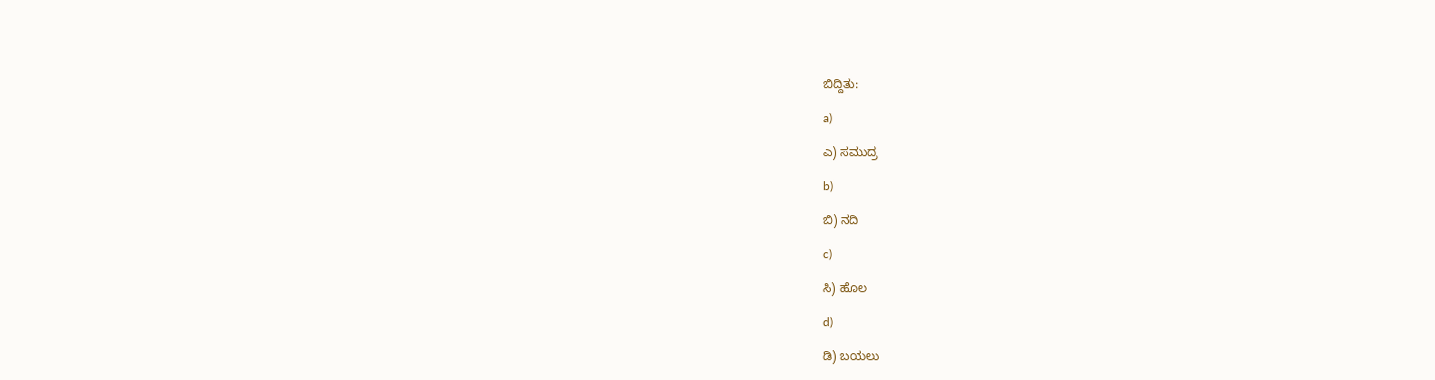ಬಿದ್ದಿತು:

a)

ಎ) ಸಮುದ್ರ

b)

ಬಿ) ನದಿ

c)

ಸಿ) ಹೊಲ

d)

ಡಿ) ಬಯಲು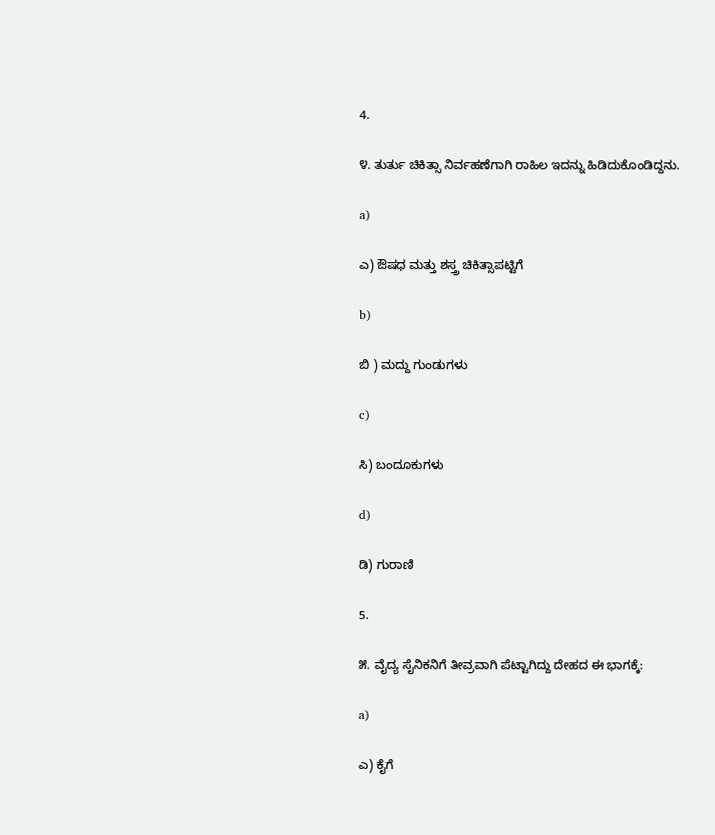4.

೪. ತುರ್ತು ಚಿಕಿತ್ಸಾ ನಿರ್ವಹಣೆಗಾಗಿ ರಾಹಿಲ ಇದನ್ನು ಹಿಡಿದುಕೊಂಡಿದ್ದನು.

a)

ಎ) ಔಷಧ ಮತ್ತು ಶಸ್ತ್ರ ಚಿಕಿತ್ಸಾಪಟ್ಟಿಗೆ

b)

ಬಿ ) ಮದ್ದು ಗುಂಡುಗಳು

c)

ಸಿ) ಬಂದೂಕುಗಳು

d)

ಡಿ) ಗುರಾಣಿ

5.

೫. ವೈದ್ಯ ಸೈನಿಕನಿಗೆ ತೀವ್ರವಾಗಿ ಪೆಟ್ಟಾಗಿದ್ದು ದೇಹದ ಈ ಭಾಗಕ್ಕೆ:

a)

ಎ) ಕೈಗೆ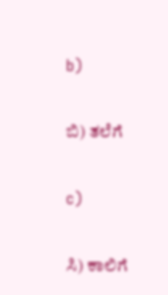b)

ಬಿ) ತಲೆಗೆ

c)

ಸಿ) ಕಾಲಿಗೆ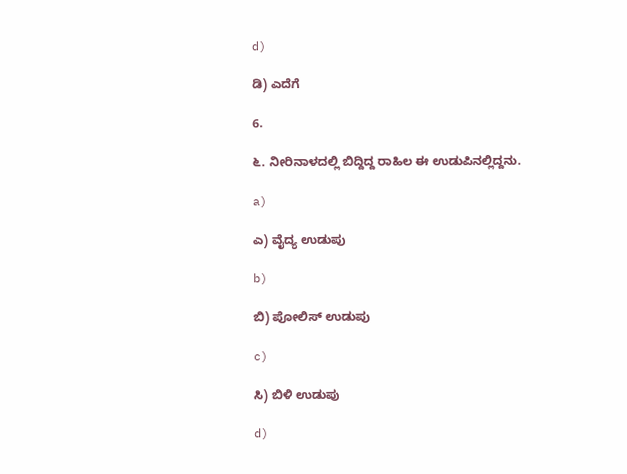d)

ಡಿ) ಎದೆಗೆ

6.

೬. ನೀರಿನಾಳದಲ್ಲಿ ಬಿದ್ದಿದ್ದ ರಾಹಿಲ ಈ ಉಡುಪಿನಲ್ಲಿದ್ದನು.

a)

ಎ) ವೈದ್ಯ ಉಡುಪು

b)

ಬಿ) ಪೋಲಿಸ್ ಉಡುಪು

c)

ಸಿ) ಬಿಳಿ ಉಡುಪು

d)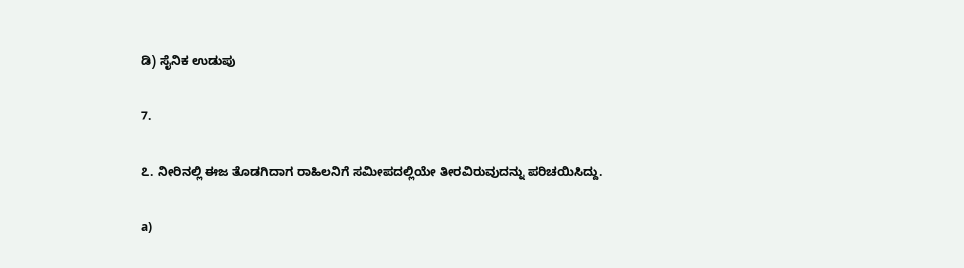ಡಿ) ಸೈನಿಕ ಉಡುಪು

7.

೭. ನೀರಿನಲ್ಲಿ ಈಜ ತೊಡಗಿದಾಗ ರಾಹಿಲನಿಗೆ ಸಮೀಪದಲ್ಲಿಯೇ ತೀರವಿರುವುದನ್ನು ಪರಿಚಯಿಸಿದ್ದು.

a)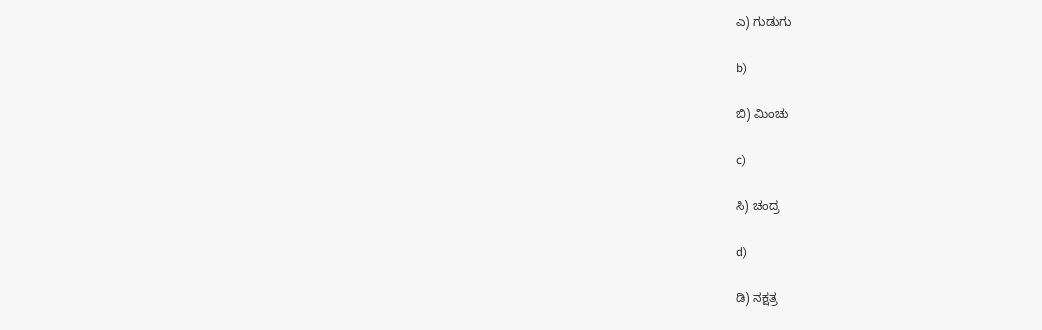ಎ) ಗುಡುಗು

b)

ಬಿ) ಮಿಂಚು

c)

ಸಿ) ಚಂದ್ರ

d)

ಡಿ) ನಕ್ಷತ್ರ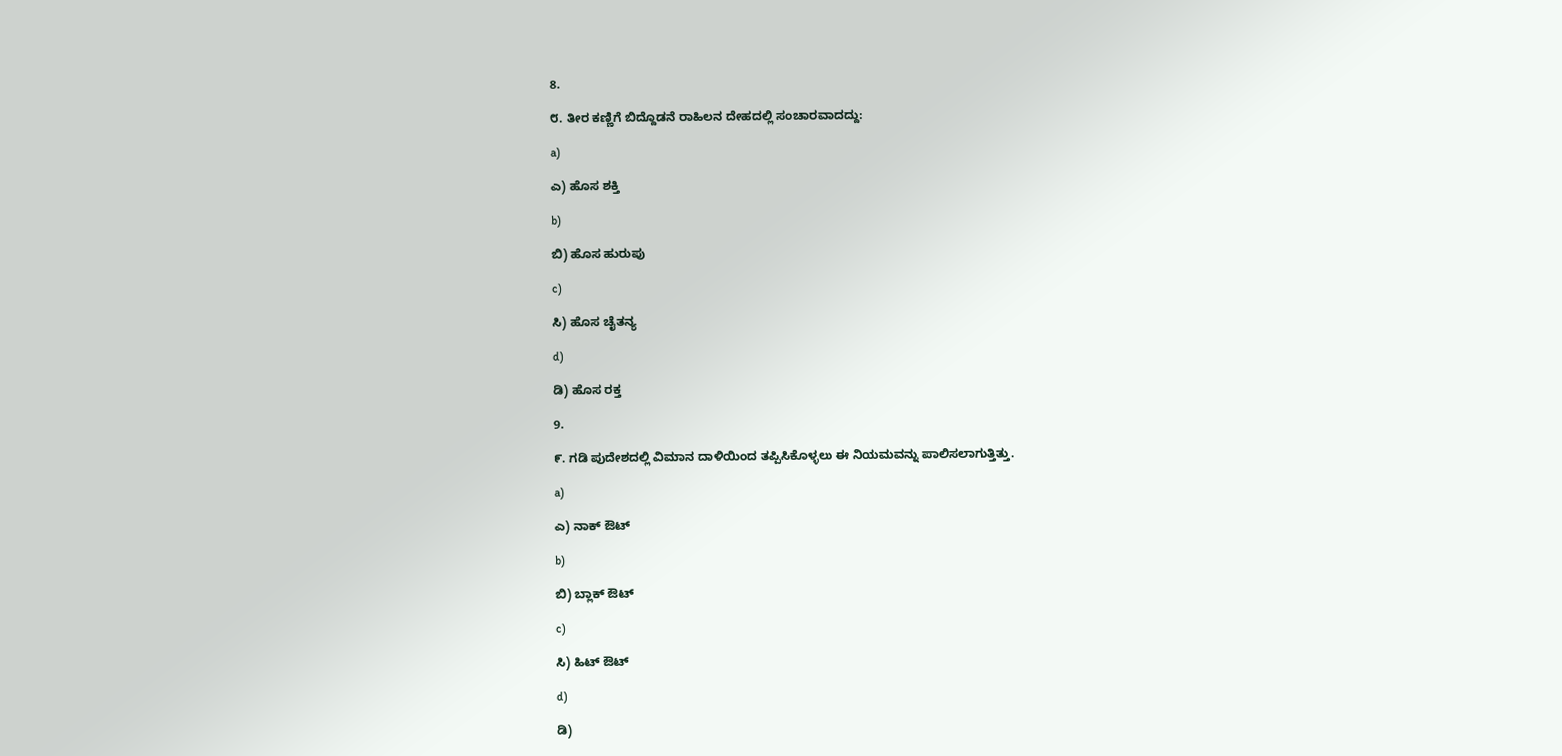8.

೮. ತೀರ ಕಣ್ಣಿಗೆ ಬಿದ್ದೊಡನೆ ರಾಹಿಲನ ದೇಹದಲ್ಲಿ ಸಂಚಾರವಾದದ್ದು:

a)

ಎ) ಹೊಸ ಶಕ್ತಿ

b)

ಬಿ) ಹೊಸ ಹುರುಪು

c)

ಸಿ) ಹೊಸ ಚೈತನ್ಯ

d)

ಡಿ) ಹೊಸ ರಕ್ತ

9.

೯. ಗಡಿ ಪುದೇಶದಲ್ಲಿ ವಿಮಾನ ದಾಳಿಯಿಂದ ತಪ್ಪಿಸಿಕೊಳ್ಳಲು ಈ ನಿಯಮವನ್ನು ಪಾಲಿಸಲಾಗುತ್ತಿತ್ತು.

a)

ಎ) ನಾಕ್‌ ಔಟ್‌

b)

ಬಿ) ಬ್ಲಾಕ್ ಔಟ್

c)

ಸಿ) ಹಿಟ್ ಔಟ್

d)

ಡಿ)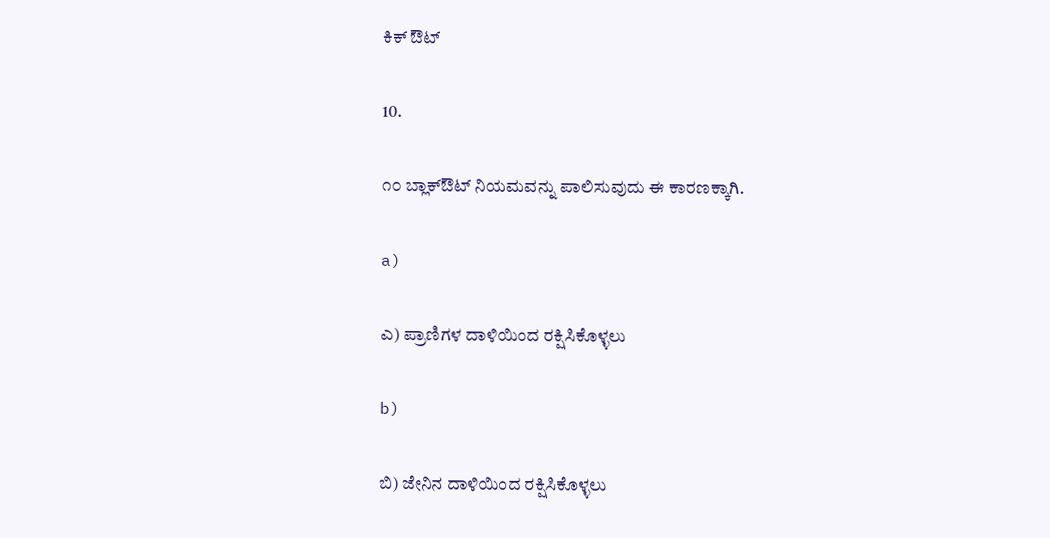ಕಿಕ್‌ ಔಟ್

10.

೧೦ ಬ್ಲಾಕ್‌ಔಟ್ ನಿಯಮವನ್ನು ಪಾಲಿಸುವುದು ಈ ಕಾರಣಕ್ಕಾಗಿ.

a)

ಎ) ಪ್ರಾಣಿಗಳ ದಾಳಿಯಿಂದ ರಕ್ಷಿಸಿಕೊಳ್ಳಲು

b)

ಬಿ) ಜೇನಿನ ದಾಳಿಯಿಂದ ರಕ್ಷಿಸಿಕೊಳ್ಳಲು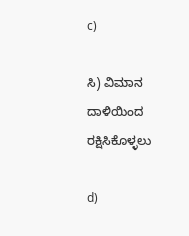c)

ಸಿ) ವಿಮಾನ ದಾಳಿಯಿಂದ ರಕ್ಷಿಸಿಕೊಳ್ಳಲು

d)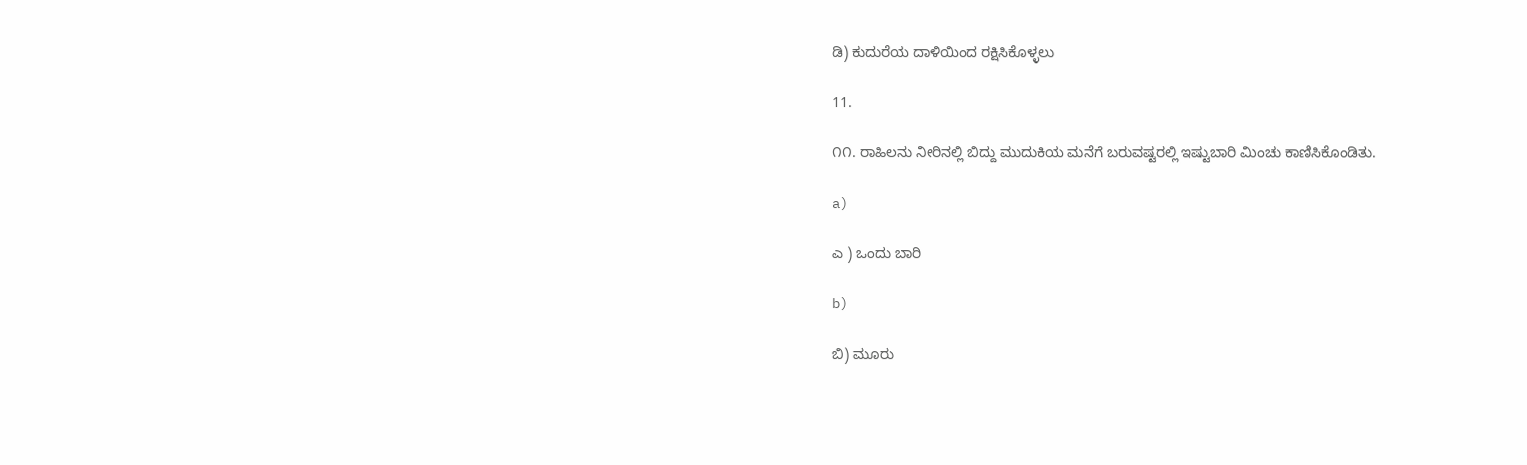ಡಿ) ಕುದುರೆಯ ದಾಳಿಯಿಂದ ರಕ್ಷಿಸಿಕೊಳ್ಳಲು

11.

೧೧. ರಾಹಿಲನು ನೀರಿನಲ್ಲಿ ಬಿದ್ದು ಮುದುಕಿಯ ಮನೆಗೆ ಬರುವಷ್ಟರಲ್ಲಿ ಇಷ್ಟುಬಾರಿ ಮಿಂಚು ಕಾಣಿಸಿಕೊಂಡಿತು.

a)

ಎ ) ಒಂದು ಬಾರಿ

b)

ಬಿ) ಮೂರು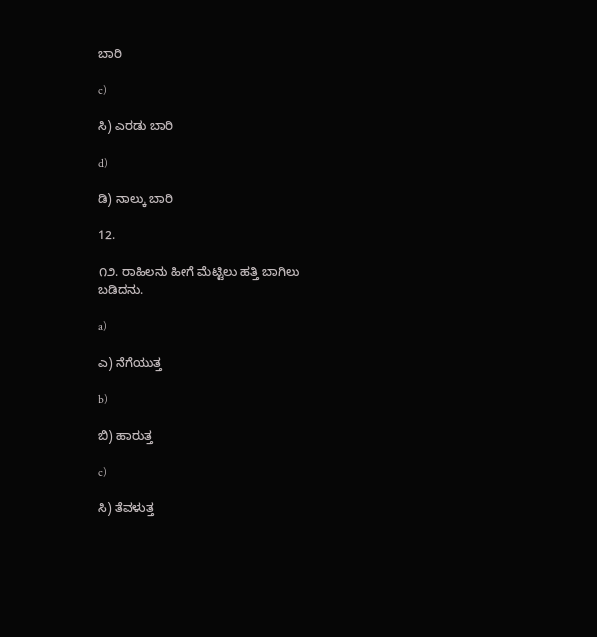ಬಾರಿ

c)

ಸಿ) ಎರಡು ಬಾರಿ

d)

ಡಿ) ನಾಲ್ಕು ಬಾರಿ

12.

೧೨. ರಾಹಿಲನು ಹೀಗೆ ಮೆಟ್ಟಿಲು ಹತ್ತಿ ಬಾಗಿಲು ಬಡಿದನು.

a)

ಎ) ನೆಗೆಯುತ್ತ

b)

ಬಿ) ಹಾರುತ್ತ

c)

ಸಿ) ತೆವಳುತ್ತ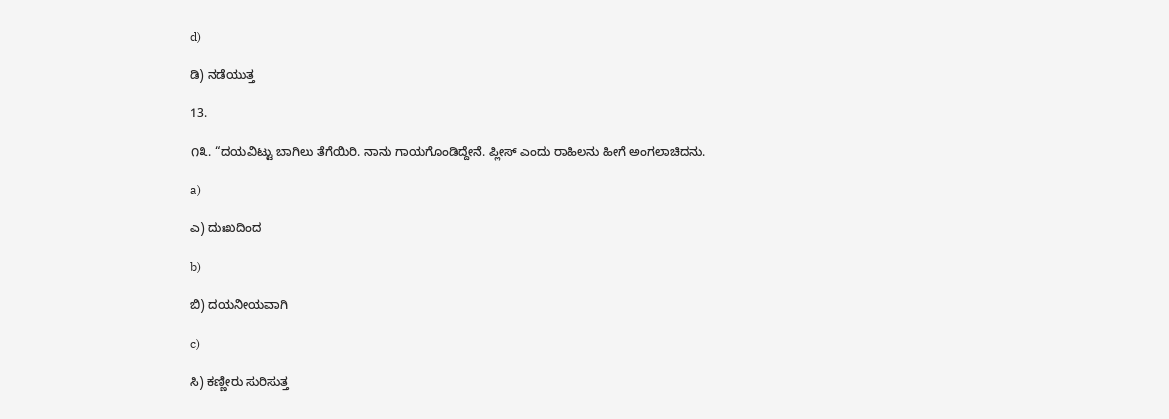d)

ಡಿ) ನಡೆಯುತ್ತ

13.

೧೩. “ದಯವಿಟ್ಟು ಬಾಗಿಲು ತೆಗೆಯಿರಿ. ನಾನು ಗಾಯಗೊಂಡಿದ್ದೇನೆ. ಪ್ಲೀಸ್‌ ಎಂದು ರಾಹಿಲನು ಹೀಗೆ ಅಂಗಲಾಚಿದನು.

a)

ಎ) ದುಃಖದಿಂದ

b)

ಬಿ) ದಯನೀಯವಾಗಿ

c)

ಸಿ) ಕಣ್ಣೀರು ಸುರಿಸುತ್ತ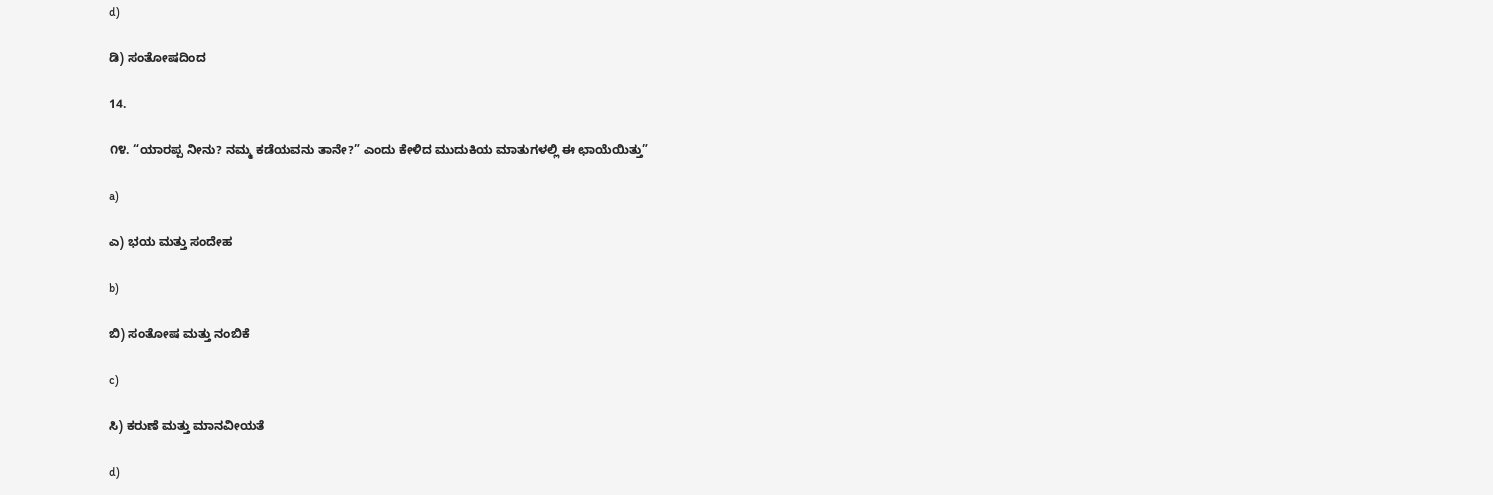d)

ಡಿ) ಸಂತೋಷದಿಂದ

14.

೧೪. “ಯಾರಪ್ಪ ನೀನು? ನಮ್ಮ ಕಡೆಯವನು ತಾನೇ?” ಎಂದು ಕೇಳಿದ ಮುದುಕಿಯ ಮಾತುಗಳಲ್ಲಿ ಈ ಛಾಯೆಯಿತ್ತು”

a)

ಎ) ಭಯ ಮತ್ತು ಸಂದೇಹ

b)

ಬಿ) ಸಂತೋಷ ಮತ್ತು ನಂಬಿಕೆ

c)

ಸಿ) ಕರುಣೆ ಮತ್ತು ಮಾನವೀಯತೆ

d)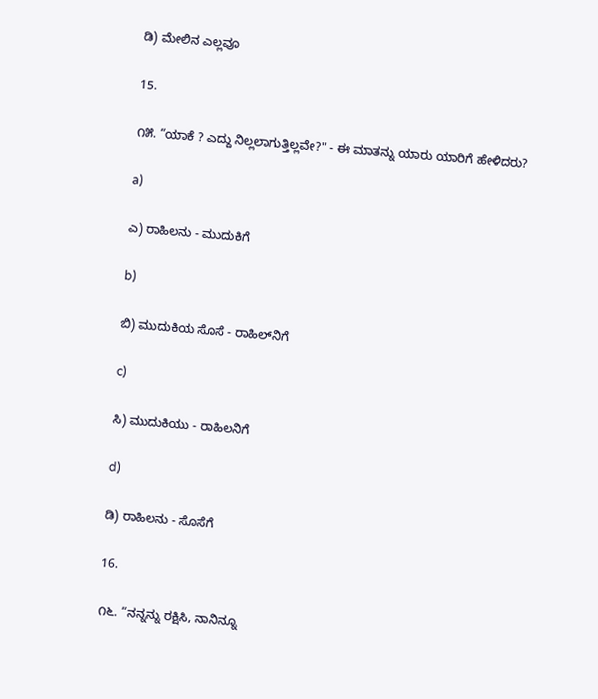ಡಿ) ಮೇಲಿನ ಎಲ್ಲವೂ

15.

೧೫. “ಯಾಕೆ ? ಎದ್ದು ನಿಲ್ಲಲಾಗುತ್ತಿಲ್ಲವೇ?" - ಈ ಮಾತನ್ನು ಯಾರು ಯಾರಿಗೆ ಹೇಳಿದರು?

a)

ಎ) ರಾಹಿಲನು - ಮುದುಕಿಗೆ

b)

ಬಿ) ಮುದುಕಿಯ ಸೊಸೆ - ರಾಹಿಲ್‌ನಿಗೆ

c)

ಸಿ) ಮುದುಕಿಯು - ರಾಹಿಲನಿಗೆ

d)

ಡಿ) ರಾಹಿಲನು - ಸೊಸೆಗೆ

16.

೧೬. “ನನ್ನನ್ನು ರಕ್ಷಿಸಿ, ನಾನಿನ್ನೂ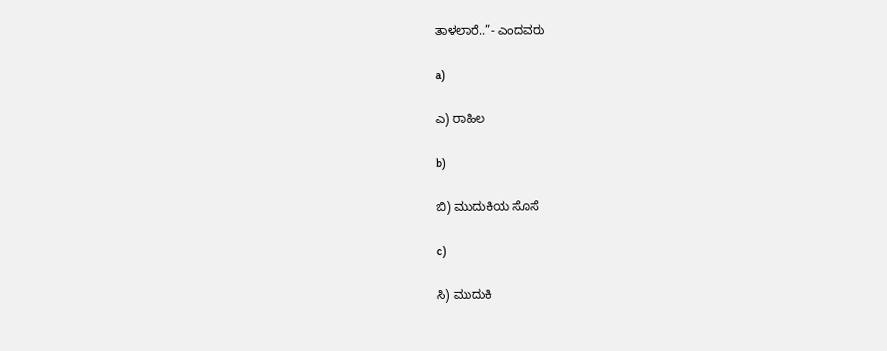ತಾಳಲಾರೆ..”- ಎಂದವರು

a)

ಎ) ರಾಹಿಲ

b)

ಬಿ) ಮುದುಕಿಯ ಸೊಸೆ

c)

ಸಿ) ಮುದುಕಿ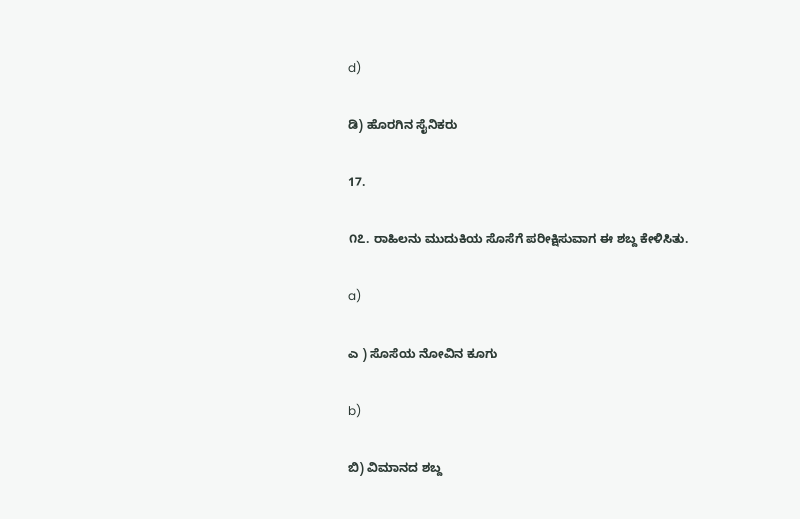d)

ಡಿ) ಹೊರಗಿನ ಸೈನಿಕರು

17.

೧೭. ರಾಹಿಲನು ಮುದುಕಿಯ ಸೊಸೆಗೆ ಪರೀಕ್ಷಿಸುವಾಗ ಈ ಶಬ್ದ ಕೇಳಿಸಿತು.

a)

ಎ ) ಸೊಸೆಯ ನೋವಿನ ಕೂಗು

b)

ಬಿ) ವಿಮಾನದ ಶಬ್ದ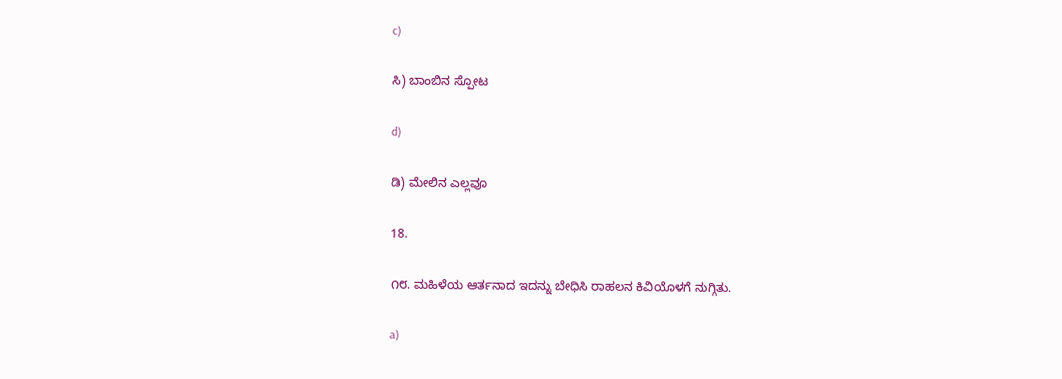c)

ಸಿ) ಬಾಂಬಿನ ಸ್ಪೋಟ

d)

ಡಿ) ಮೇಲಿನ ಎಲ್ಲವೂ

18.

೧೮. ಮಹಿಳೆಯ ಆರ್ತನಾದ ಇದನ್ನು ಬೇಧಿಸಿ ರಾಹಲನ ಕಿವಿಯೊಳಗೆ ನುಗ್ಗಿತು.

a)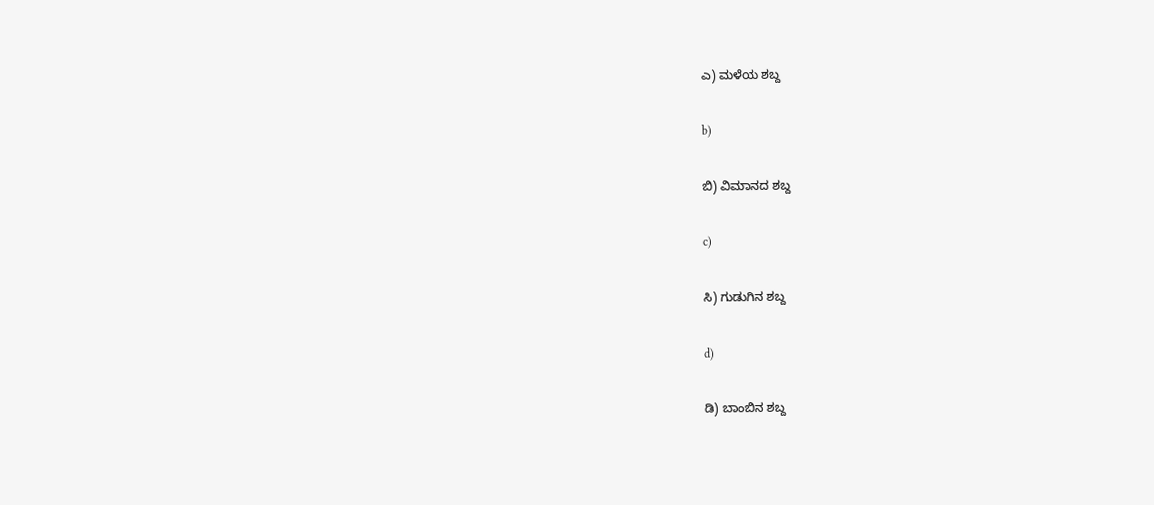ಎ) ಮಳೆಯ ಶಬ್ದ

b)

ಬಿ) ವಿಮಾನದ ಶಬ್ದ

c)

ಸಿ) ಗುಡುಗಿನ ಶಬ್ದ

d)

ಡಿ) ಬಾಂಬಿನ ಶಬ್ದ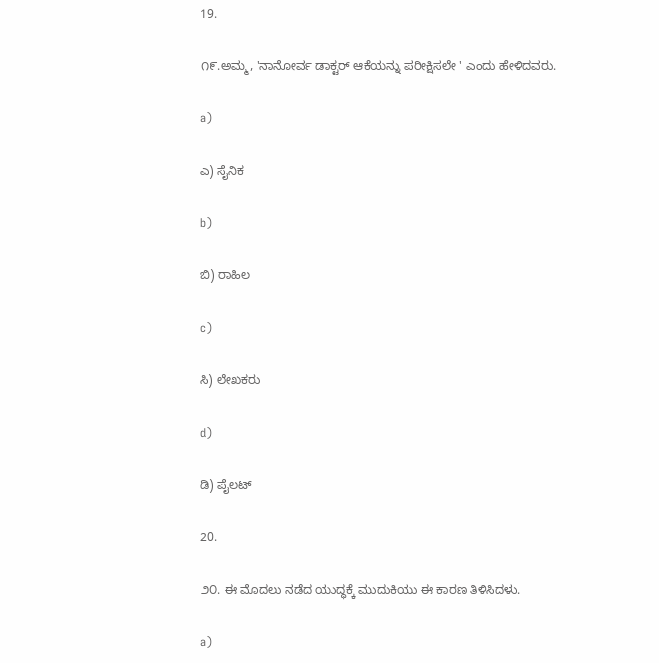19.

೧೯.ಅಮ್ಮ, 'ನಾನೋರ್ವ ಡಾಕ್ಟರ್ ಆಕೆಯನ್ನು ಪರೀಕ್ಷಿಸಲೇ ' ಎಂದು ಹೇಳಿದವರು.

a)

ಎ) ಸೈನಿಕ

b)

ಬಿ) ರಾಹಿಲ

c)

ಸಿ) ಲೇಖಕರು

d)

ಡಿ) ಪೈಲಟ್

20.

೨೦. ಈ ಮೊದಲು ನಡೆದ ಯುದ್ಧಕ್ಕೆ ಮುದುಕಿಯು ಈ ಕಾರಣ ತಿಳಿಸಿದಳು.

a)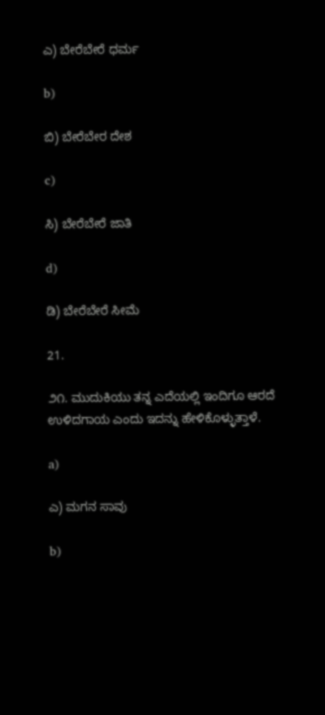ಎ) ಬೇರೆಬೇರೆ ಧರ್ಮ

b)

ಬಿ) ಬೇರೆಬೇರ ದೇಶ

c)

ಸಿ) ಬೇರೆಬೇರೆ ಜಾತಿ

d)

ಡಿ) ಬೇರೆಬೇರೆ ಸೀಮೆ

21.

೨೧. ಮುದುಕಿಯು ತನ್ನ ಎದೆಯಲ್ಲಿ ಇಂದಿಗೂ ಆರದೆ ಉಳಿದಗಾಯ ಎಂದು ಇದನ್ನು ಹೇಳಿಕೊಳ್ಳುತ್ತಾಳೆ.

a)

ಎ) ಮಗನ ಸಾವು

b)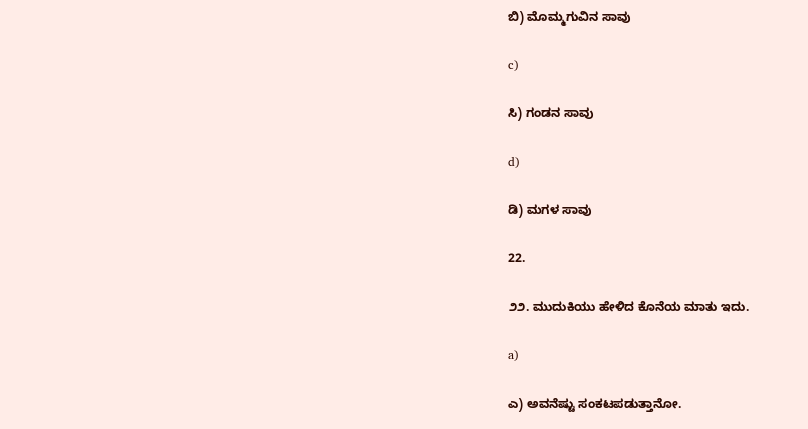ಬಿ) ಮೊಮ್ಮಗುವಿನ ಸಾವು

c)

ಸಿ) ಗಂಡನ ಸಾವು

d)

ಡಿ) ಮಗಳ ಸಾವು

22.

೨೨. ಮುದುಕಿಯು ಹೇಳಿದ ಕೊನೆಯ ಮಾತು ಇದು.

a)

ಎ) ಅವನೆಷ್ಟು ಸಂಕಟಪಡುತ್ತಾನೋ.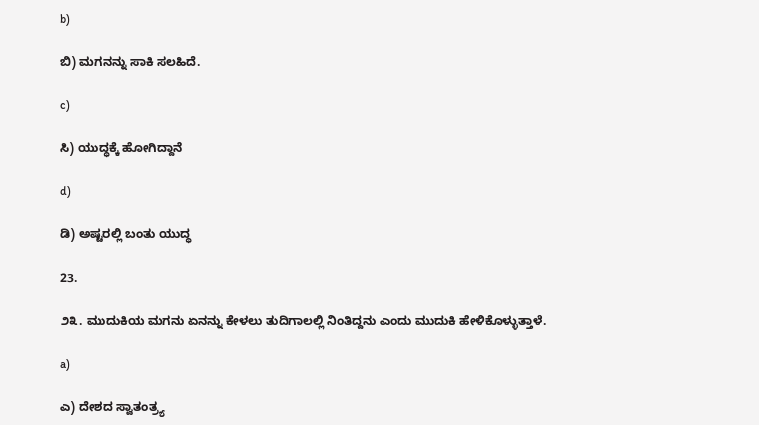b)

ಬಿ) ಮಗನನ್ನು ಸಾಕಿ ಸಲಹಿದೆ.

c)

ಸಿ) ಯುದ್ಧಕ್ಕೆ ಹೋಗಿದ್ದಾನೆ

d)

ಡಿ) ಅಷ್ಟರಲ್ಲಿ ಬಂತು ಯುದ್ಧ

23.

೨೩. ಮುದುಕಿಯ ಮಗನು ಏನನ್ನು ಕೇಳಲು ತುದಿಗಾಲಲ್ಲಿ ನಿಂತಿದ್ದನು ಎಂದು ಮುದುಕಿ ಹೇಳಿಕೊಳ್ಳುತ್ತಾಳೆ.

a)

ಎ) ದೇಶದ ಸ್ವಾತಂತ್ರ್ಯ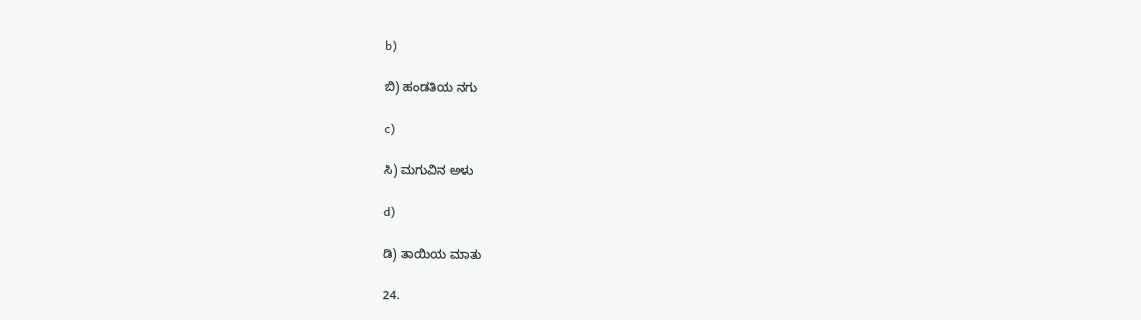b)

ಬಿ) ಹಂಡತಿಯ ನಗು

c)

ಸಿ) ಮಗುವಿನ ಅಳು

d)

ಡಿ) ತಾಯಿಯ ಮಾತು

24.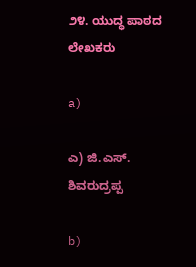೨೪. ಯುದ್ಧ ಪಾಠದ ಲೇಖಕರು

a)

ಎ) ಜಿ.ಎಸ್‌. ಶಿವರುದ್ರಪ್ಪ

b)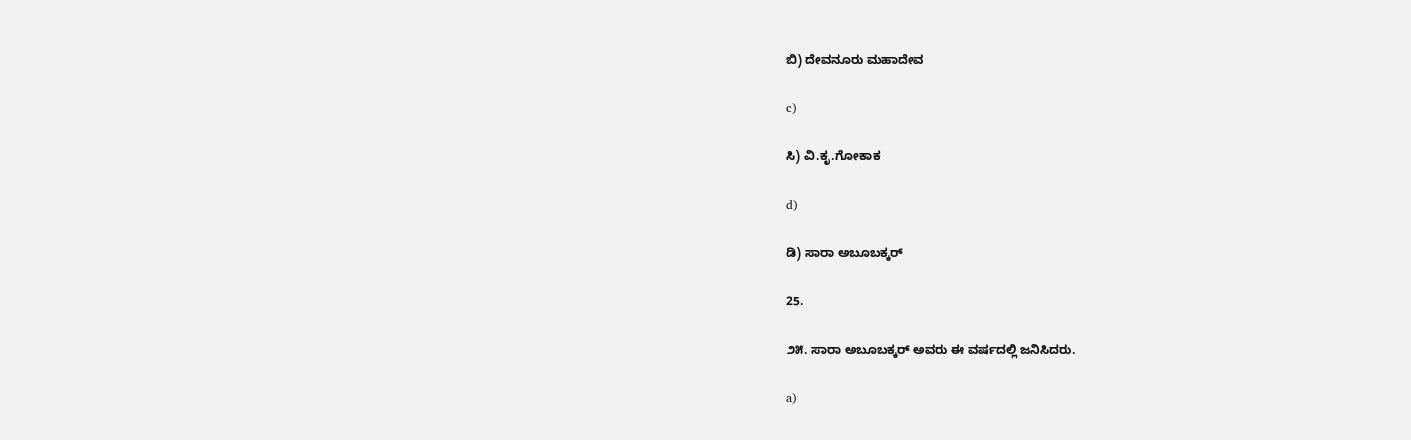ಬಿ) ದೇವನೂರು ಮಹಾದೇವ

c)

ಸಿ) ವಿ.ಕೃ.ಗೋಕಾಕ

d)

ಡಿ) ಸಾರಾ ಅಬೂಬಕ್ಕರ್

25.

೨೫. ಸಾರಾ ಅಬೂಬಕ್ಕರ್‌ ಅವರು ಈ ವರ್ಷದಲ್ಲಿ ಜನಿಸಿದರು.

a)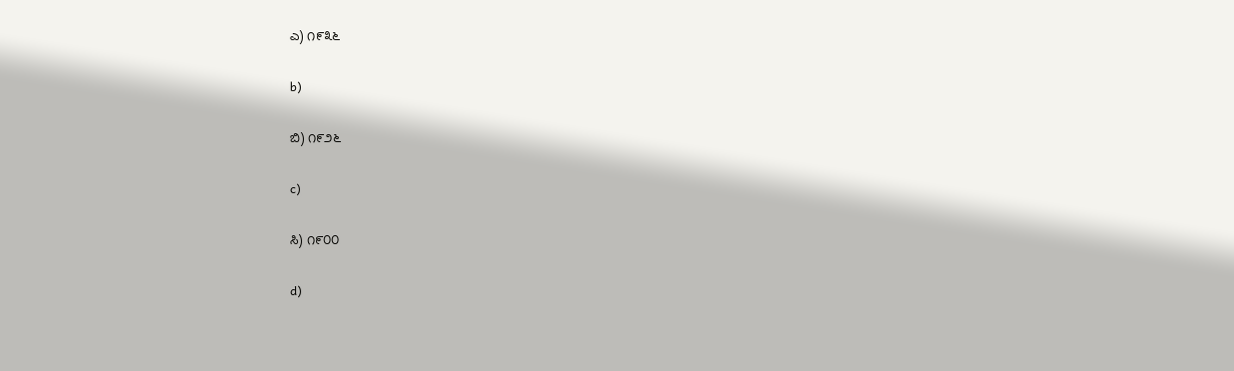ಎ) ೧೯೩೬

b)

ಬಿ) ೧೯೨೬

c)

ಸಿ) ೧೯೦೦

d)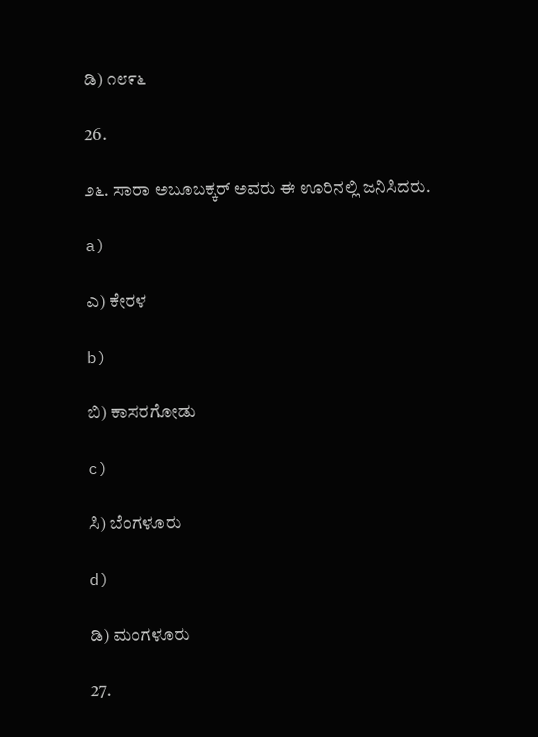ಡಿ) ೧೮೯೬

26.

೨೬. ಸಾರಾ ಅಬೂಬಕ್ಕರ್‌ ಅವರು ಈ ಊರಿನಲ್ಲಿ ಜನಿಸಿದರು.

a)

ಎ) ಕೇರಳ

b)

ಬಿ) ಕಾಸರಗೋಡು

c)

ಸಿ) ಬೆಂಗಳೂರು

d)

ಡಿ) ಮಂಗಳೂರು

27.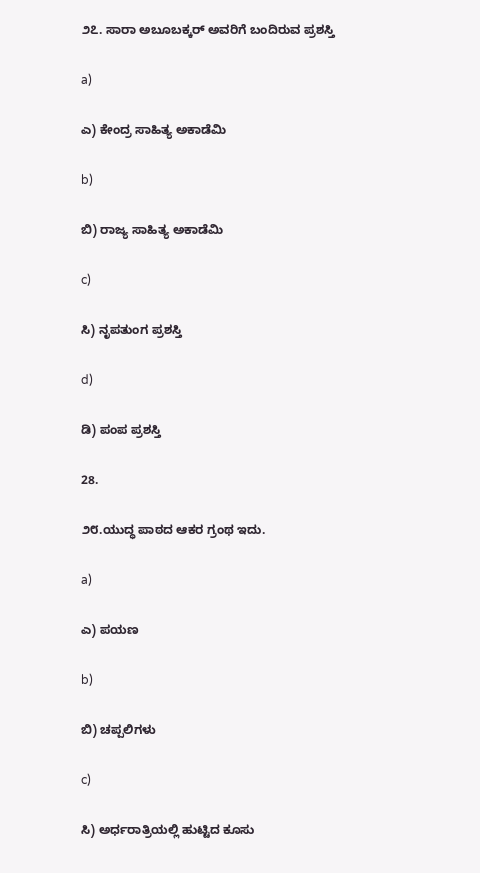೨೭. ಸಾರಾ ಅಬೂಬಕ್ಕರ್‌ ಅವರಿಗೆ ಬಂದಿರುವ ಪ್ರಶಸ್ತಿ

a)

ಎ) ಕೇಂದ್ರ ಸಾಹಿತ್ಯ ಅಕಾಡೆಮಿ

b)

ಬಿ) ರಾಜ್ಯ ಸಾಹಿತ್ಯ ಅಕಾಡೆಮಿ

c)

ಸಿ) ನೃಪತುಂಗ ಪ್ರಶಸ್ತಿ

d)

ಡಿ) ಪಂಪ ಪ್ರಶಸ್ತಿ

28.

೨೮.ಯುದ್ಧ ಪಾಠದ ಆಕರ ಗ್ರಂಥ ಇದು.

a)

ಎ) ಪಯಣ

b)

ಬಿ) ಚಪ್ಪಲಿಗಳು

c)

ಸಿ) ಅರ್ಧರಾತ್ರಿಯಲ್ಲಿ ಹುಟ್ಟಿದ ಕೂಸು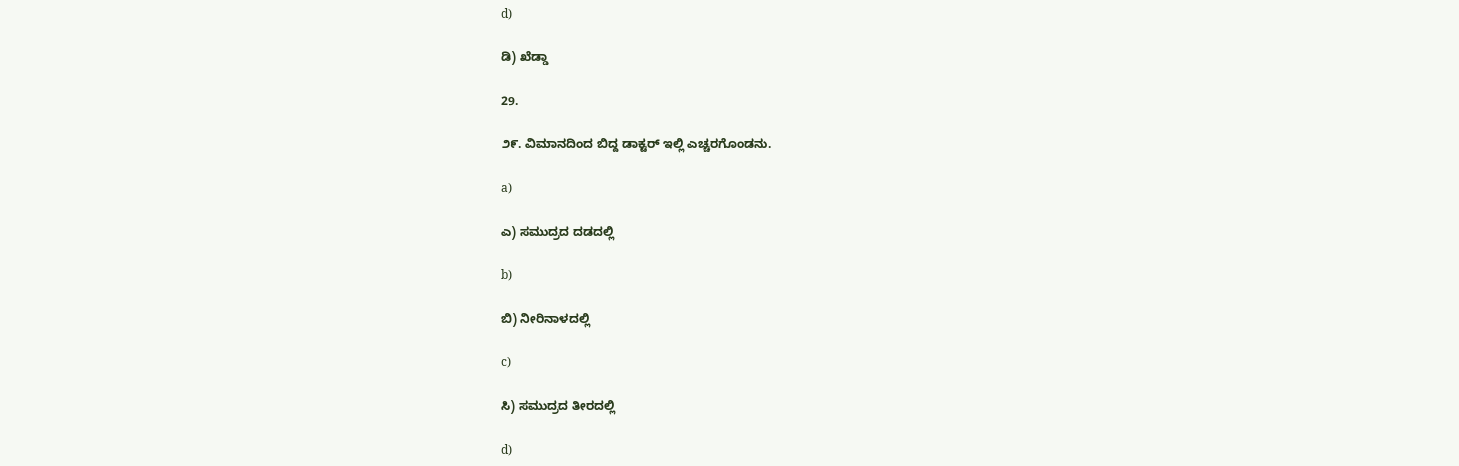d)

ಡಿ) ಖೆಡ್ಡಾ

29.

೨೯. ವಿಮಾನದಿಂದ ಬಿದ್ದ ಡಾಕ್ಟರ್‌ ಇಲ್ಲಿ ಎಚ್ಚರಗೊಂಡನು.

a)

ಎ) ಸಮುದ್ರದ ದಡದಲ್ಲಿ

b)

ಬಿ) ನೀರಿನಾಳದಲ್ಲಿ

c)

ಸಿ) ಸಮುದ್ರದ ತೀರದಲ್ಲಿ

d)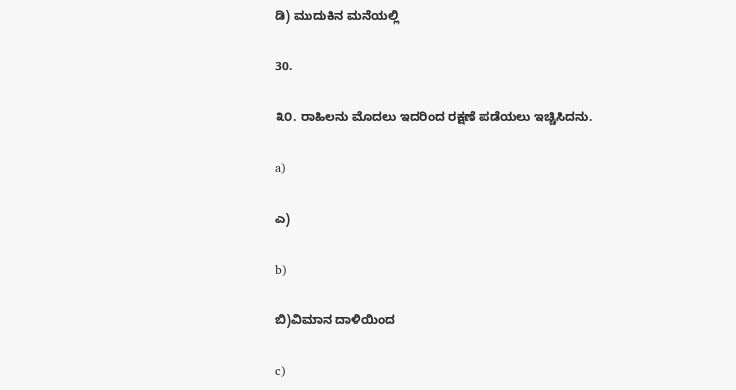ಡಿ) ಮುದುಕಿನ ಮನೆಯಲ್ಲಿ

30.

೩೦. ರಾಹಿಲನು ಮೊದಲು ಇದರಿಂದ ರಕ್ಷಣೆ ಪಡೆಯಲು ಇಚ್ಚಿಸಿದನು.

a)

ಎ)

b)

ಬಿ)ವಿಮಾನ ದಾಳಿಯಿಂದ

c)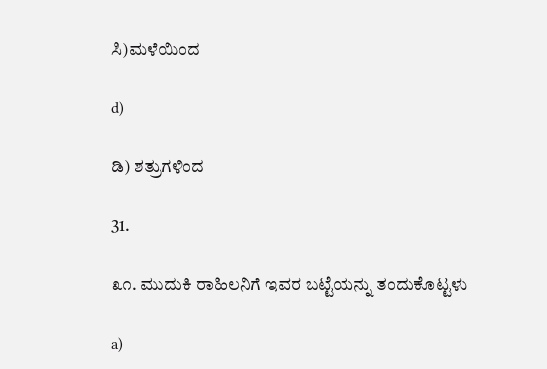ಸಿ)ಮಳೆಯಿಂದ

d)

ಡಿ) ಶತ್ರುಗಳಿಂದ

31.

೩೧. ಮುದುಕಿ ರಾಹಿಲನಿಗೆ ಇವರ ಬಟ್ಟೆಯನ್ನು ತಂದುಕೊಟ್ಟಳು

a)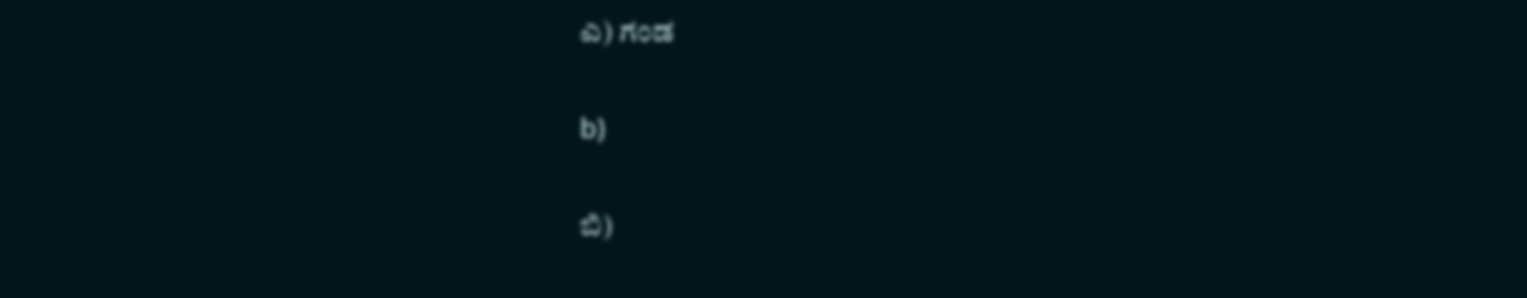ಎ) ಗಂಡ

b)

ಬಿ)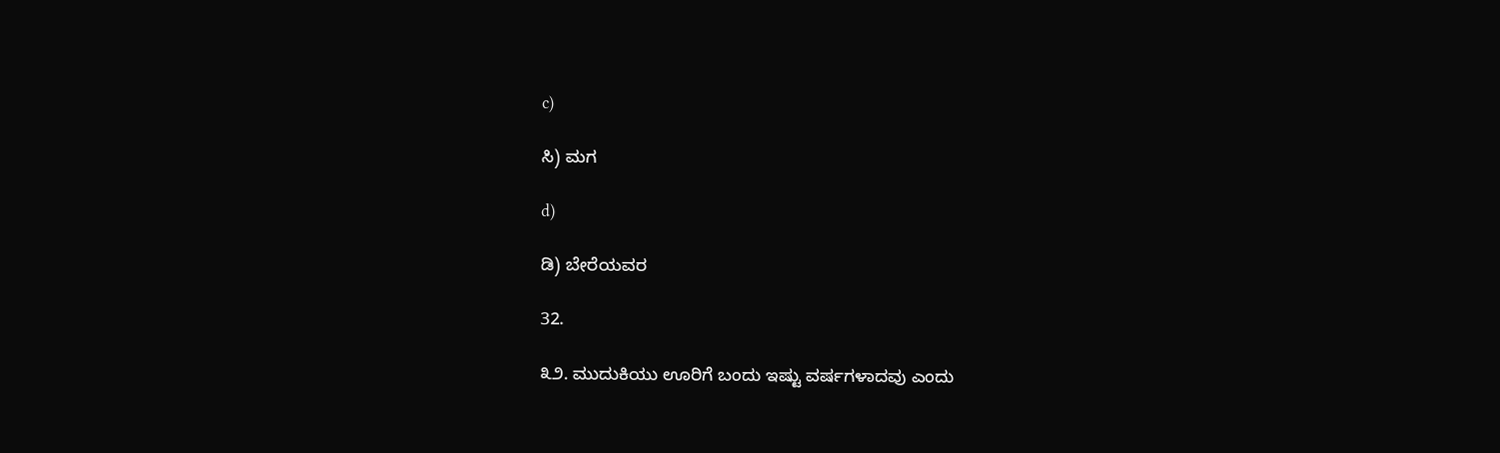c)

ಸಿ) ಮಗ

d)

ಡಿ) ಬೇರೆಯವರ

32.

೩೨. ಮುದುಕಿಯು ಊರಿಗೆ ಬಂದು ಇಷ್ಟು ವರ್ಷಗಳಾದವು ಎಂದು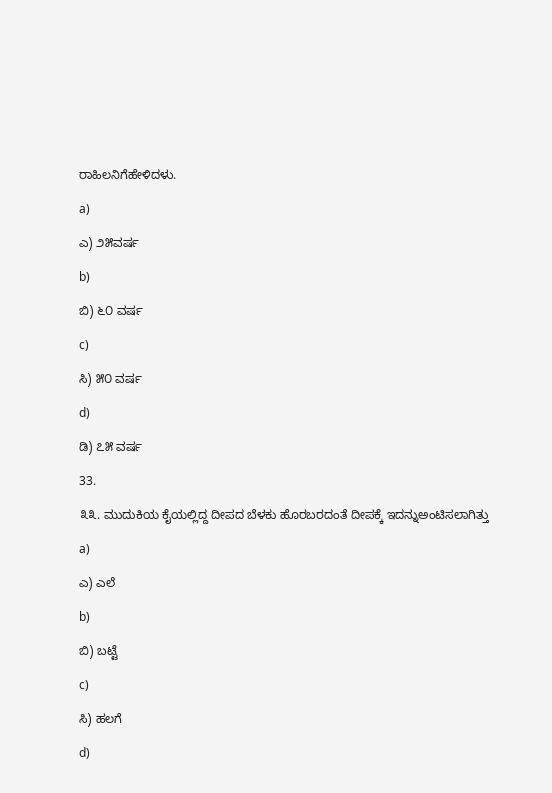ರಾಹಿಲನಿಗೆಹೇಳಿದಳು.

a)

ಎ) ೨೫ವರ್ಷ

b)

ಬಿ) ೬೦ ವರ್ಷ

c)

ಸಿ) ೫೦ ವರ್ಷ

d)

ಡಿ) ೭೫ ವರ್ಷ

33.

೩೩. ಮುದುಕಿಯ ಕೈಯಲ್ಲಿದ್ದ ದೀಪದ ಬೆಳಕು ಹೊರಬರದಂತೆ ದೀಪಕ್ಕೆ ಇದನ್ನುಅಂಟಿಸಲಾಗಿತ್ತು

a)

ಎ) ಎಲೆ

b)

ಬಿ) ಬಟ್ಟೆ

c)

ಸಿ) ಹಲಗೆ

d)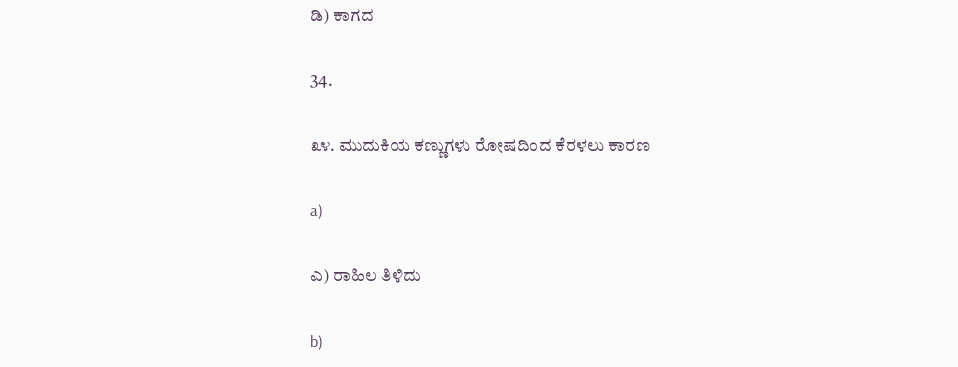ಡಿ) ಕಾಗದ

34.

೩೪. ಮುದುಕಿಯ ಕಣ್ಣುಗಳು ರೋಷದಿಂದ ಕೆರಳಲು ಕಾರಣ

a)

ಎ) ರಾಹಿಲ ತಿಳಿದು

b)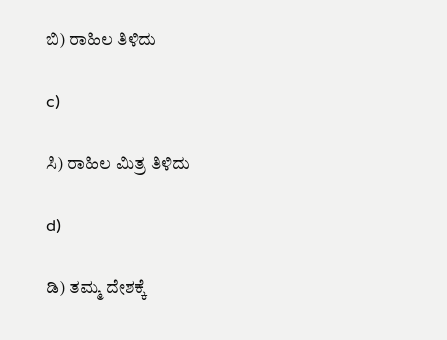ಬಿ) ರಾಹಿಲ ತಿಳಿದು

c)

ಸಿ) ರಾಹಿಲ ಮಿತ್ರ ತಿಳಿದು

d)

ಡಿ) ತಮ್ಮ ದೇಶಕ್ಕೆ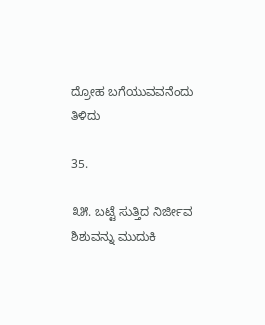ದ್ರೋಹ ಬಗೆಯುವವನೆಂದು ತಿಳಿದು

35.

೩೫. ಬಟ್ಟೆ ಸುತ್ತಿದ ನಿರ್ಜೀವ ಶಿಶುವನ್ನು ಮುದುಕಿ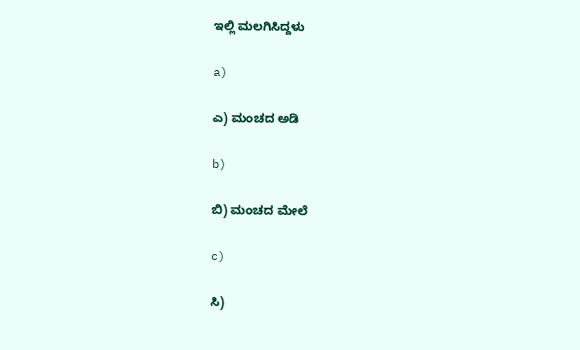ಇಲ್ಲಿ ಮಲಗಿಸಿದ್ದಳು

a)

ಎ) ಮಂಚದ ಅಡಿ

b)

ಬಿ) ಮಂಚದ ಮೇಲೆ

c)

ಸಿ)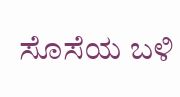ಸೊಸೆಯ ಬಳಿ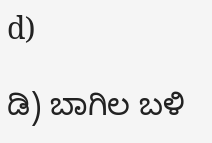d)

ಡಿ) ಬಾಗಿಲ ಬಳಿ